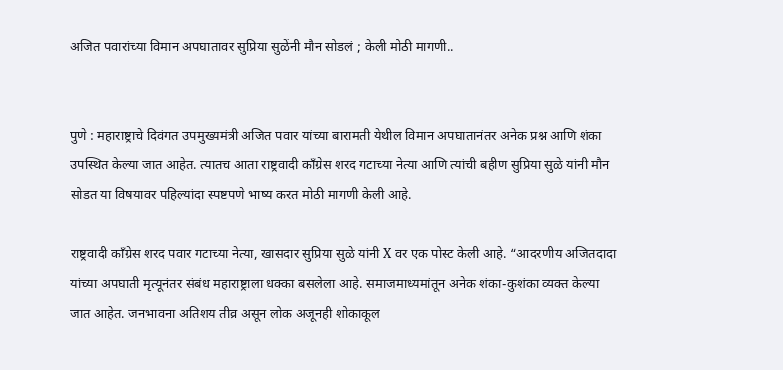अजित पवारांच्या विमान अपघातावर सुप्रिया सुळेंनी मौन सोडलं ; केली मोठी मागणी..


पुणे : महाराष्ट्राचे दिवंगत उपमुख्यमंत्री अजित पवार यांच्या बारामती येथील विमान अपघातानंतर अनेक प्रश्न आणि शंका उपस्थित केल्या जात आहेत. त्यातच आता राष्ट्रवादी काँग्रेस शरद गटाच्या नेत्या आणि त्यांची बहीण सुप्रिया सुळे यांनी मौन सोडत या विषयावर पहिल्यांदा स्पष्टपणे भाष्य करत मोठी मागणी केली आहे.

राष्ट्रवादी काँग्रेस शरद पवार गटाच्या नेत्या, खासदार सुप्रिया सुळे यांनी X वर एक पोस्ट केली आहे. “आदरणीय अजितदादा यांच्या अपघाती मृत्यूनंतर संबंध महाराष्ट्राला धक्का बसलेला आहे. समाजमाध्यमांतून अनेक शंका-कुशंका व्यक्त केल्या जात आहेत. जनभावना अतिशय तीव्र असून लोक अजूनही शोकाकूल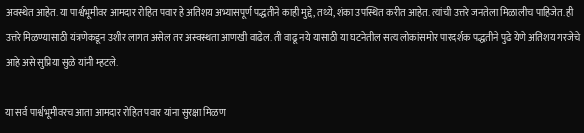अवस्थेत आहेत. या पार्श्वभूमीवर आमदार रोहित पवार हे अतिशय अभ्यासपूर्ण पद्धतीने काही मुद्दे, तथ्ये, शंका उपस्थित करीत आहेत. त्यांची उत्तरे जनतेला मिळालीच पाहिजेत. ही उत्तरे मिळण्यासाठी यंत्रणेकडून उशीर लागत असेल तर अस्वस्थता आणखी वाढेल. ती वाढू नये यासाठी या घटनेतील सत्य लोकांसमोर पारदर्शक पद्धतीने पुढे येणे अतिशय गरजेचे आहे असे सुप्रिया सुळे यांनी म्हटले.

या सर्व पार्श्वभूमीवरच आता आमदार रोहित पवार यांना सुरक्षा मिळण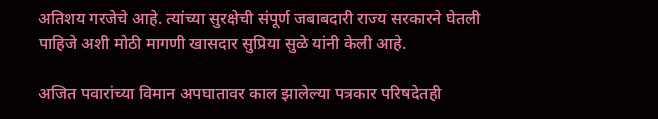अतिशय गरजेचे आहे. त्यांच्या सुरक्षेची संपूर्ण जबाबदारी राज्य सरकारने घेतली पाहिजे अशी मोठी मागणी खासदार सुप्रिया सुळे यांनी केली आहे.

अजित पवारांच्या विमान अपघातावर काल झालेल्या पत्रकार परिषदेतही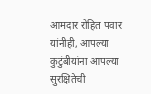आमदार रोहित पवार यांनीही, आपल्या कुटुंबीयांना आपल्या सुरक्षितेची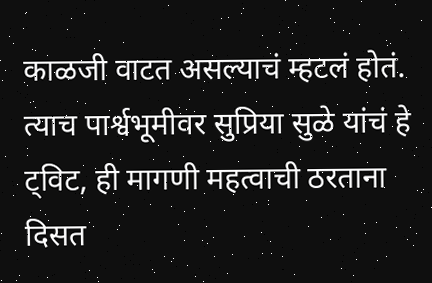काळजी वाटत असल्याचं म्हटलं होतं. त्याच पार्श्वभूमीवर सुप्रिया सुळे यांचं हे ट्विट, ही मागणी महत्वाची ठरताना दिसत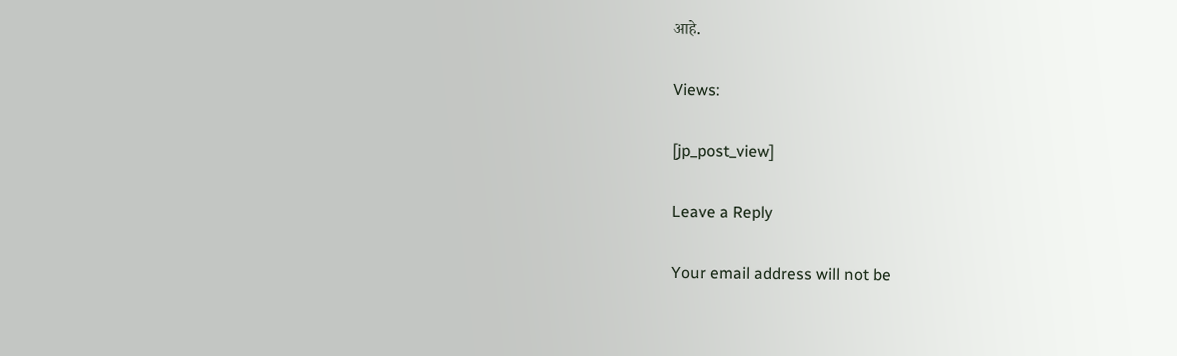आहे.

Views:

[jp_post_view]

Leave a Reply

Your email address will not be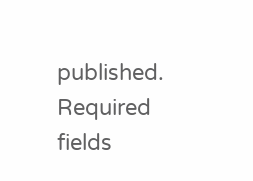published. Required fields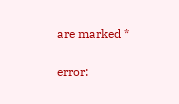are marked *

error: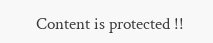Content is protected !!